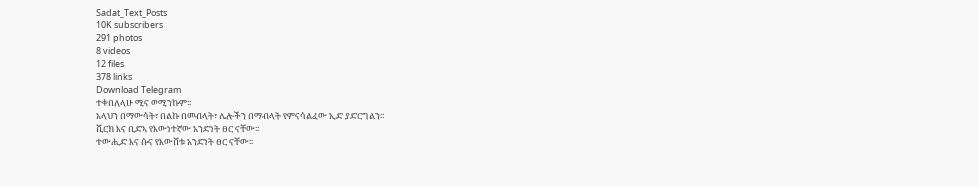Sadat_Text_Posts
10K subscribers
291 photos
8 videos
12 files
378 links
Download Telegram
ተቀበለላሁ ሚና ወሚንኩም፡፡
አላህን በማውሳት፣ በልኩ በመብላት፣ ሌሎችን በማብላት የምናሳልፈው ኢድ ያድርግልን፡፡
ሺርክ እና ቢድኣ የእውነተኛው አንድነት ፀር ናቸው፡፡
ተውሒድ እና ሱና የእውሸቱ አንድነት ፀር ናቸው፡፡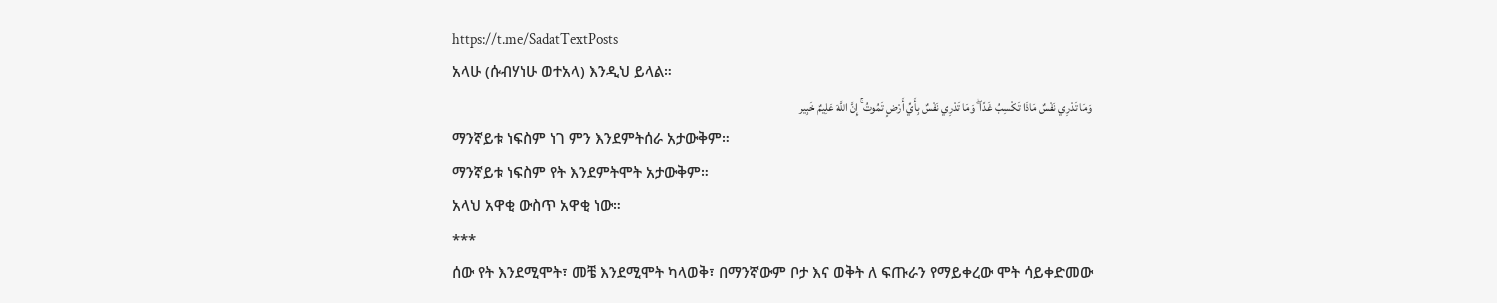https://t.me/SadatTextPosts
አላሁ (ሱብሃነሁ ወተአላ) እንዲህ ይላል።
وَمَا تَدْرِي نَفْسٌ مَاذَا تَكْسِبُ غَدًا ۖ وَمَا تَدْرِي نَفْسٌ بِأَيِّ أَرْضٍ تَمُوتُ ۚ إِنَّ اللَّهَ عَلِيمٌ خَبِير
ማንኛይቱ ነፍስም ነገ ምን እንደምትሰራ አታውቅም።
ማንኛይቱ ነፍስም የት እንደምትሞት አታውቅም።
አላህ አዋቂ ውስጥ አዋቂ ነው።
***
ሰው የት እንደሚሞት፣ መቼ እንደሚሞት ካላወቅ፣ በማንኛውም ቦታ እና ወቅት ለ ፍጡራን የማይቀረው ሞት ሳይቀድመው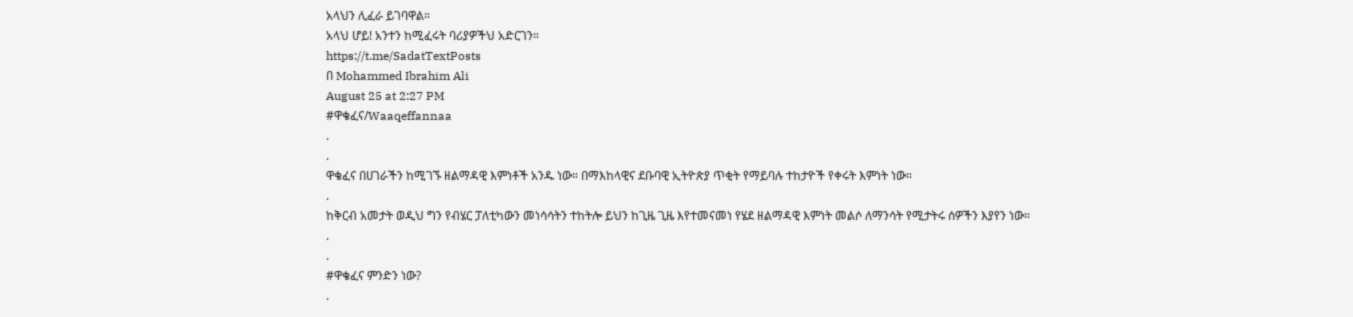አላህን ሊፈራ ይገባዋል።
አላህ ሆይ! አንተን ከሚፈሩት ባሪያዎችህ አድርገን።
https://t.me/SadatTextPosts
በ Mohammed Ibrahim Ali
August 25 at 2:27 PM
#ዋቄፈና/Waaqeffannaa
.
.
ዋቄፈና በሀገራችን ከሚገኙ ዘልማዳዊ እምነቶች አንዱ ነው። በማእከላዊና ደቡባዊ ኢትዮጵያ ጥቂት የማይባሉ ተከታዮች የቀሩት እምነት ነው።
.
ከቅርብ አመታት ወዲህ ግን የብሄር ፓለቲካውን መነሳሳትን ተከትሎ ይህን ከጊዜ ጊዜ እየተመናመነ የሄደ ዘልማዳዊ እምነት መልሶ ለማንሳት የሚታትሩ ሰዎችን እያየን ነው።
.
.
#ዋቄፈና ምንድን ነው?
.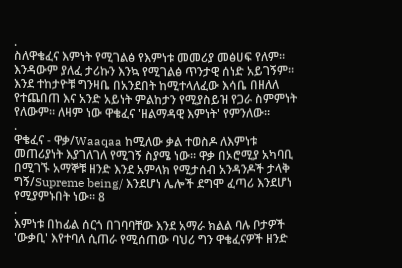.
ስለዋቄፈና እምነት የሚገልፅ የእምነቱ መመሪያ መፅሀፍ የለም። እንዳውም ያለፈ ታሪኩን እንኳ የሚገልፅ ጥንታዊ ሰነድ አይገኝም። እንደ ተከታዮቹ ግንዛቤ በአንደበት ከሚተላለፈው እሳቤ በዘለለ የተጨበጠ እና አንድ አይነት ምልከታን የሚያስይዝ የጋራ ስምምነት የለውም። ለዛም ነው ዋቄፈና 'ዘልማዳዊ እምነት' የምንለው።
.
ዋቄፈና - ዋቃ/Waaqaa ከሚለው ቃል ተወስዶ ለእምነቱ መጠሪያነት እያገለገለ የሚገኝ ስያሜ ነው። ዋቃ በኦሮሚያ አካባቢ በሚገኙ አማኞቹ ዘንድ እንደ አምላክ የሚታሰብ አንዳንዶች ታላቅ ግኝ/Supreme being/ እንደሆነ ሌሎች ደግሞ ፈጣሪ እንደሆነ የሚያምኑበት ነው። 8
.
እምነቱ በከፊል ሰርጎ በገባባቸው እንደ አማራ ክልል ባሉ ቦታዎች 'ውቃቢ' እየተባለ ሲጠራ የሚሰጠው ባህሪ ግን ዋቄፈናዎች ዘንድ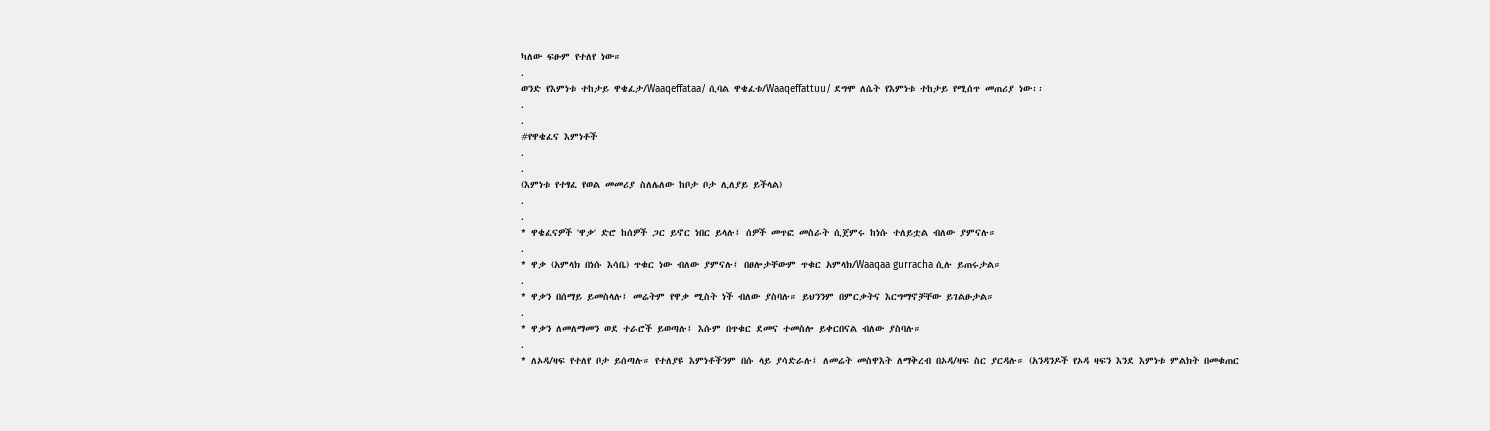ካለው ፍፁም የተለየ ነው።
.
ወንድ የእምነቱ ተከታይ ዋቄፈታ/Waaqeffataa/ ሲባል ዋቄፈቱ/Waaqeffattuu/ ደግሞ ለሴት የእምነቱ ተከታይ የሚሰጥ መጠሪያ ነው፡፡
.
.
#የዋቄፈና እምነቶች
.
.
(እምነቱ የተፃፈ የወል መመሪያ ስለሌለው ከቦታ ቦታ ሊለያይ ይችላል)
.
.
* ዋቄፈናዎች 'ዋቃ' ድሮ ከሰዎች ጋር ይኖር ነበር ይላሉ፤ ሰዎች መጥፎ መስራት ሲጀምሩ ከነሱ ተለይቷል ብለው ያምናሉ።
.
* ዋቃ (አምላክ በነሱ እሳቤ) ጥቁር ነው ብለው ያምናሉ፤ በፀሎታቸውም ጥቁር አምላክ/Waaqaa gurracha ሲሉ ይጠሩታል።
.
* ዋቃን በሰማይ ይመስላሉ፤ መሬትም የዋቃ ሚስት ነች ብለው ያስባሉ። ይህንንም በምርቃትና እርግማኖቻቸው ይገልፁታል።
.
* ዋቃን ለመለማመን ወደ ተራሮች ይወጣሉ፤ እሱም በጥቁር ደመና ተመስሎ ይቀርበናል ብለው ያስባሉ።
.
* ለኦዳ/ዛፍ የተለየ ቦታ ይሰጣሉ። የተለያዩ እምነቶችንም በሱ ላይ ያሳድራሉ፤ ለመሬት መስዋእት ለማቅረብ በኦዳ/ዛፍ ስር ያርዳሉ። (አንዳንዶች የኦዳ ዛፍን እንደ እምነቱ ምልክት በመቁጠር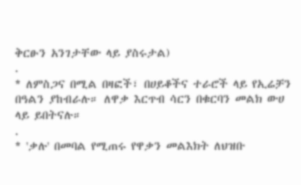ቅርፁን አንገታቸው ላይ ያስሩታል)
.
* ለምስጋና በሚል በዛፎች፣ በሀይቆችና ተራሮች ላይ የኢሬቻን በዓልን ያከብራሉ። ለዋቃ እርጥብ ሳርን በቁርባን መልክ ውሀ ላይ ይበትናሉ።
.
* 'ቃሉ' በመባል የሚጠሩ የዋቃን መልእክት ለህዝቡ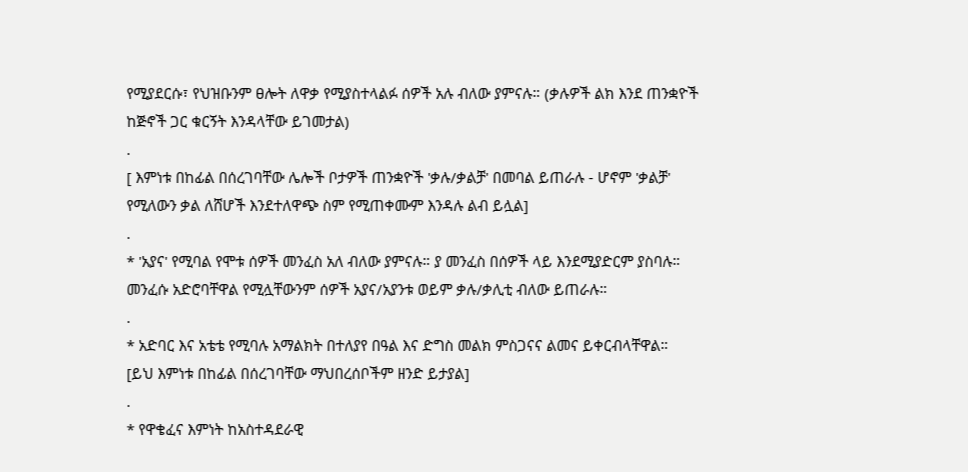የሚያደርሱ፣ የህዝቡንም ፀሎት ለዋቃ የሚያስተላልፉ ሰዎች አሉ ብለው ያምናሉ። (ቃሉዎች ልክ እንደ ጠንቋዮች ከጅኖች ጋር ቁርኝት እንዳላቸው ይገመታል)
.
[ እምነቱ በከፊል በሰረገባቸው ሌሎች ቦታዎች ጠንቋዮች 'ቃሉ/ቃልቻ' በመባል ይጠራሉ - ሆኖም 'ቃልቻ' የሚለውን ቃል ለሸሆች እንደተለዋጭ ስም የሚጠቀሙም እንዳሉ ልብ ይሏል]
.
* 'አያና' የሚባል የሞቱ ሰዎች መንፈስ አለ ብለው ያምናሉ። ያ መንፈስ በሰዎች ላይ እንደሚያድርም ያስባሉ። መንፈሱ አድሮባቸዋል የሚሏቸውንም ሰዎች አያና/አያንቱ ወይም ቃሉ/ቃሊቲ ብለው ይጠራሉ።
.
* አድባር እና አቴቴ የሚባሉ አማልክት በተለያየ በዓል እና ድግስ መልክ ምስጋናና ልመና ይቀርብላቸዋል።
[ይህ እምነቱ በከፊል በሰረገባቸው ማህበረሰቦችም ዘንድ ይታያል]
.
* የዋቄፈና እምነት ከአስተዳደራዊ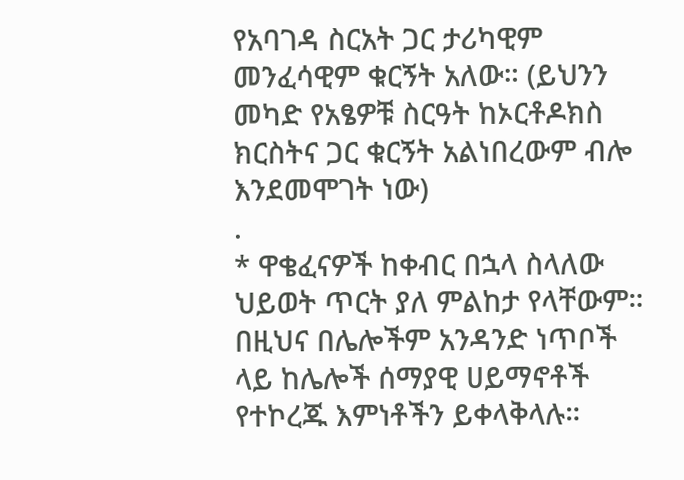የአባገዳ ስርአት ጋር ታሪካዊም መንፈሳዊም ቁርኝት አለው። (ይህንን መካድ የአፄዎቹ ስርዓት ከኦርቶዶክስ ክርስትና ጋር ቁርኝት አልነበረውም ብሎ እንደመሞገት ነው)
.
* ዋቄፈናዎች ከቀብር በኋላ ስላለው ህይወት ጥርት ያለ ምልከታ የላቸውም። በዚህና በሌሎችም አንዳንድ ነጥቦች ላይ ከሌሎች ሰማያዊ ሀይማኖቶች የተኮረጁ እምነቶችን ይቀላቅላሉ።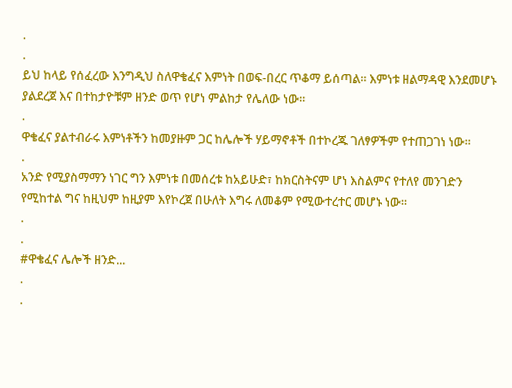.
.
ይህ ከላይ የሰፈረው እንግዲህ ስለዋቄፈና እምነት በወፍ-በረር ጥቆማ ይሰጣል። እምነቱ ዘልማዳዊ እንደመሆኑ ያልደረጀ እና በተከታዮቹም ዘንድ ወጥ የሆነ ምልከታ የሌለው ነው።
.
ዋቄፈና ያልተብራሩ እምነቶችን ከመያዙም ጋር ከሌሎች ሃይማኖቶች በተኮረጁ ገለፃዎችም የተጠጋገነ ነው።
.
አንድ የሚያስማማን ነገር ግን እምነቱ በመሰረቱ ከአይሁድ፣ ከክርስትናም ሆነ እስልምና የተለየ መንገድን የሚከተል ግና ከዚህም ከዚያም እየኮረጀ በሁለት እግሩ ለመቆም የሚውተረተር መሆኑ ነው።
.
.
#ዋቄፈና ሌሎች ዘንድ...
.
.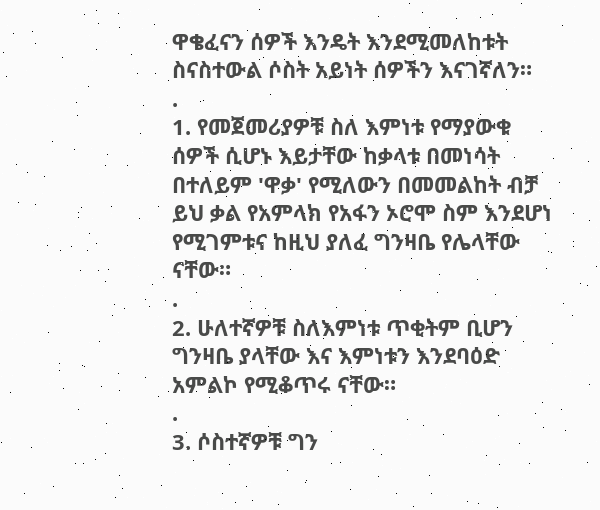ዋቄፈናን ሰዎች እንዴት እንደሚመለከቱት ስናስተውል ሶስት አይነት ሰዎችን እናገኛለን።
.
1. የመጀመሪያዎቹ ስለ እምነቱ የማያውቁ ሰዎች ሲሆኑ እይታቸው ከቃላቱ በመነሳት በተለይም 'ዋቃ' የሚለውን በመመልከት ብቻ ይህ ቃል የአምላክ የአፋን ኦሮሞ ስም እንደሆነ የሚገምቱና ከዚህ ያለፈ ግንዛቤ የሌላቸው ናቸው።
.
2. ሁለተኛዎቹ ስለእምነቱ ጥቂትም ቢሆን ግንዛቤ ያላቸው እና እምነቱን እንደባዕድ አምልኮ የሚቆጥሩ ናቸው።
.
3. ሶስተኛዎቹ ግን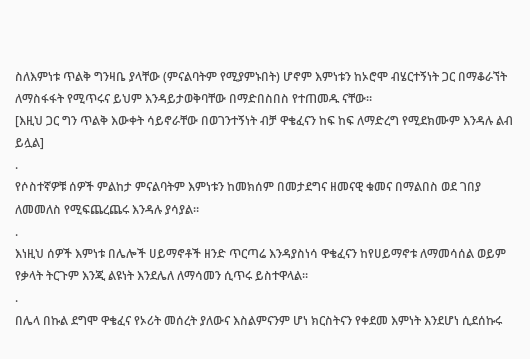ስለእምነቱ ጥልቅ ግንዛቤ ያላቸው (ምናልባትም የሚያምኑበት) ሆኖም እምነቱን ከኦሮሞ ብሄርተኝነት ጋር በማቆራኘት ለማስፋፋት የሚጥሩና ይህም እንዳይታወቅባቸው በማድበስበስ የተጠመዱ ናቸው።
[እዚህ ጋር ግን ጥልቅ እውቀት ሳይኖራቸው በወገንተኝነት ብቻ ዋቄፈናን ከፍ ከፍ ለማድረግ የሚደክሙም እንዳሉ ልብ ይሏል]
.
የሶስተኛዎቹ ሰዎች ምልከታ ምናልባትም እምነቱን ከመክሰም በመታደግና ዘመናዊ ቁመና በማልበስ ወደ ገበያ ለመመለስ የሚፍጨረጨሩ እንዳሉ ያሳያል።
.
እነዚህ ሰዎች እምነቱ በሌሎች ሀይማኖቶች ዘንድ ጥርጣሬ እንዳያስነሳ ዋቄፈናን ከየሀይማኖቱ ለማመሳሰል ወይም የቃላት ትርጉም እንጂ ልዩነት እንደሌለ ለማሳመን ሲጥሩ ይስተዋላል።
.
በሌላ በኩል ደግሞ ዋቄፈና የኦሪት መሰረት ያለውና እስልምናንም ሆነ ክርስትናን የቀደመ እምነት እንደሆነ ሲደሰኩሩ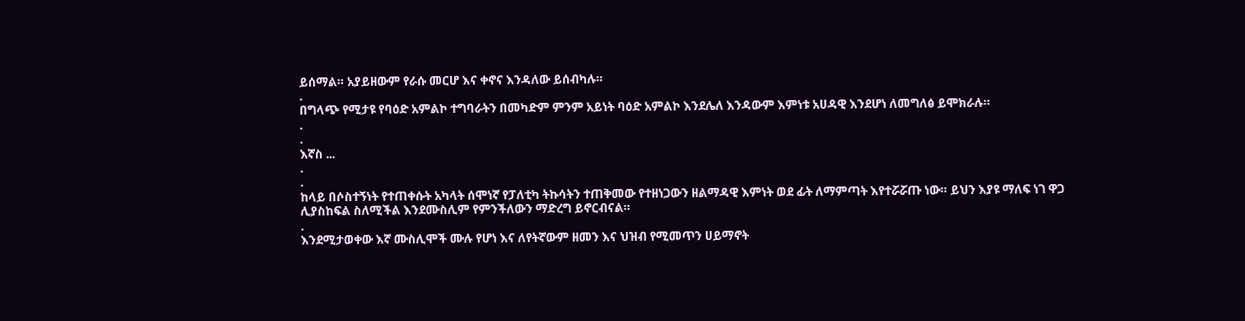ይሰማል። አያይዘውም የራሱ መርሆ እና ቀኖና እንዳለው ይሰብካሉ።
.
በግላጭ የሚታዩ የባዕድ አምልኮ ተግባራትን በመካድም ምንም አይነት ባዕድ አምልኮ እንደሌለ እንዳውም እምነቱ አሀዳዊ እንደሆነ ለመግለፅ ይሞክራሉ።
.
.
እኛስ ...
.
.
ከላይ በሶስተኝነት የተጠቀሱት አካላት ሰሞነኛ የፓለቲካ ትኩሳትን ተጠቅመው የተዘነጋውን ዘልማዳዊ እምነት ወደ ፊት ለማምጣት እየተሯሯጡ ነው። ይህን እያዩ ማለፍ ነገ ዋጋ ሊያስከፍል ስለሚችል እንደሙስሊም የምንችለውን ማድረግ ይኖርብናል።
.
እንደሚታወቀው እኛ ሙስሊሞች ሙሉ የሆነ እና ለየትኛውም ዘመን እና ህዝብ የሚመጥን ሀይማኖት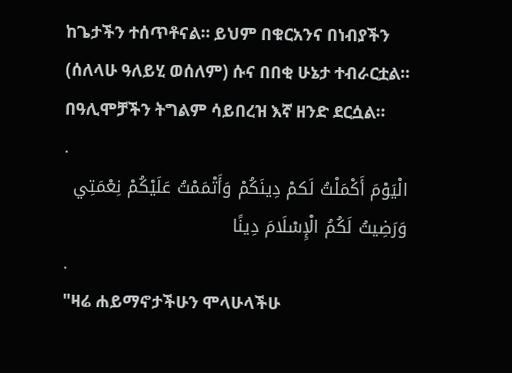ከጌታችን ተሰጥቶናል። ይህም በቁርአንና በነብያችን (ሰለላሁ ዓለይሂ ወሰለም) ሱና በበቂ ሁኔታ ተብራርቷል። በዓሊሞቻችን ትግልም ሳይበረዝ እኛ ዘንድ ደርሷል።
.
الْيَوْمَ أَكْمَلْتُ لَكمْ دِينَكُمْ وَأَتْمَمْتُ عَلَيْكُمْ نِعْمَتِي وَرَضِيتُ لَكُمُ الْإِسْلَامَ دِينًا
.
"ዛሬ ሐይማኖታችሁን ሞላሁላችሁ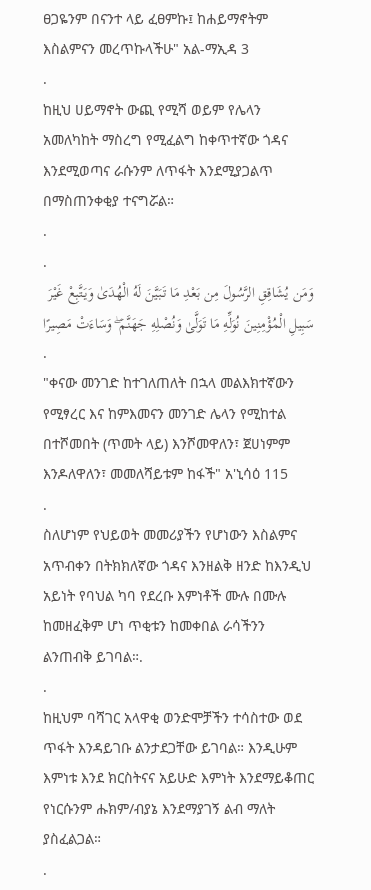ፀጋዬንም በናንተ ላይ ፈፀምኩ፤ ከሐይማኖትም እስልምናን መረጥኩላችሁ" አል-ማኢዳ 3
.
ከዚህ ሀይማኖት ውጪ የሚሻ ወይም የሌላን አመለካከት ማስረግ የሚፈልግ ከቀጥተኛው ጎዳና እንደሚወጣና ራሱንም ለጥፋት እንደሚያጋልጥ በማስጠንቀቂያ ተናግሯል።
.
.
وَمَن يُشَاقِقِ الرَّسُولَ مِن بَعْدِ مَا تَبَيَّنَ لَهُ الْهُدَىٰ وَيَتَّبِعْ غَيْرَ سَبِيلِ الْمُؤْمِنِينَ نُوَلِّهِ مَا تَوَلَّىٰ وَنُصْلِهِ جَهَنَّمَ ۖ وَسَاءَتْ مَصِيرًا
.
"ቀናው መንገድ ከተገለጠለት በኋላ መልእክተኛውን የሚፃረር እና ከምእመናን መንገድ ሌላን የሚከተል በተሾመበት (ጥመት ላይ) እንሾመዋለን፣ ጀሀነምም እንዶለዋለን፣ መመለሻይቱም ከፋች" አ'ኒሳዕ 115
.
ስለሆነም የህይወት መመሪያችን የሆነውን እስልምና አጥብቀን በትክክለኛው ጎዳና እንዘልቅ ዘንድ ከእንዲህ አይነት የባህል ካባ የደረቡ እምነቶች ሙሉ በሙሉ ከመዘፈቅም ሆነ ጥቂቱን ከመቀበል ራሳችንን ልንጠብቅ ይገባል።.
.
ከዚህም ባሻገር አላዋቂ ወንድሞቻችን ተሳስተው ወደ ጥፋት እንዳይገቡ ልንታደጋቸው ይገባል። እንዲሁም እምነቱ እንደ ክርስትናና አይሁድ እምነት እንደማይቆጠር የነርሱንም ሑክም/ብያኔ እንደማያገኝ ልብ ማለት ያስፈልጋል።
.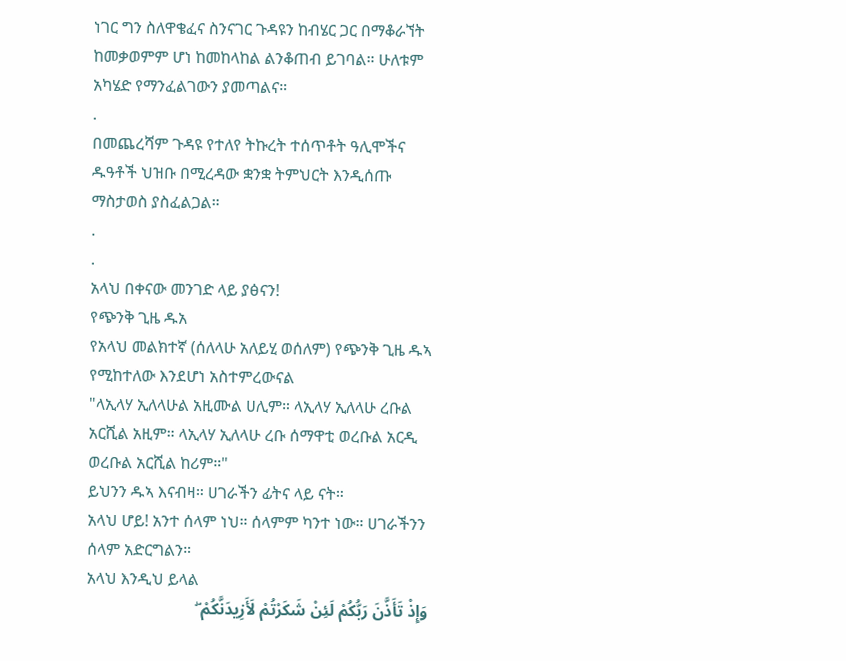ነገር ግን ስለዋቄፈና ስንናገር ጉዳዩን ከብሄር ጋር በማቆራኘት ከመቃወምም ሆነ ከመከላከል ልንቆጠብ ይገባል። ሁለቱም አካሄድ የማንፈልገውን ያመጣልና።
.
በመጨረሻም ጉዳዩ የተለየ ትኩረት ተሰጥቶት ዓሊሞችና ዱዓቶች ህዝቡ በሚረዳው ቋንቋ ትምህርት እንዲሰጡ ማስታወስ ያስፈልጋል።
.
.
አላህ በቀናው መንገድ ላይ ያፅናን!
የጭንቅ ጊዜ ዱአ
የአላህ መልክተኛ (ሰለላሁ አለይሂ ወሰለም) የጭንቅ ጊዜ ዱኣ የሚከተለው እንደሆነ አስተምረውናል
"ላኢላሃ ኢለላሁል አዚሙል ሀሊም። ላኢላሃ ኢለላሁ ረቡል አርሺል አዚም። ላኢላሃ ኢለላሁ ረቡ ሰማዋቲ ወረቡል አርዲ ወረቡል አርሺል ከሪም።"
ይህንን ዱኣ እናብዛ። ሀገራችን ፊትና ላይ ናት።
አላህ ሆይ! አንተ ሰላም ነህ። ሰላምም ካንተ ነው። ሀገራችንን ሰላም አድርግልን።
አላህ እንዲህ ይላል
وَإِذْ تَأَذَّنَ رَبُّكُمْ لَئِنْ شَكَرْتُمْ لَأَزِيدَنَّكُمْ ۖ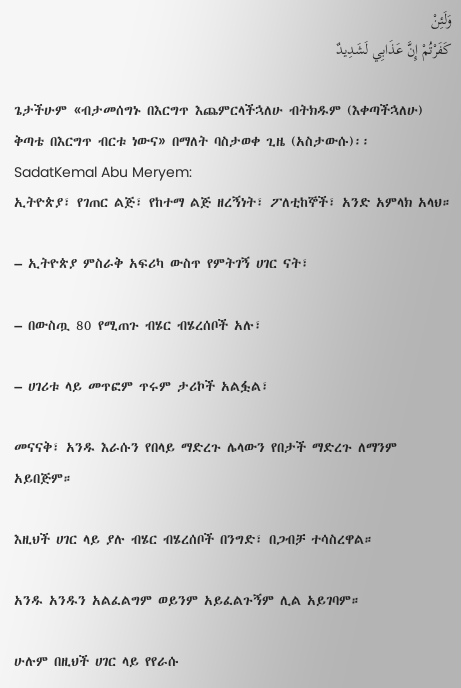وَلَئِنْ
كَفَرْتُمْ إِنَّ عَذَابِي لَشَدِيدٌ

ጌታችሁም «ብታመሰግኑ በእርግጥ እጨምርላችኋለሁ ብትክዱም (እቀጣችኋለሁ) ቅጣቴ በእርግጥ ብርቱ ነውና» በማለት ባስታወቀ ጊዜ (አስታውሱ)፡፡
SadatKemal Abu Meryem:
ኢትዮጵያ፣ የገጠር ልጅ፣ የከተማ ልጅ ዘረኝነት፣ ፖለቲከኞች፣ አንድ አምላክ አላህ።

– ኢትዮጵያ ምስራቅ አፍሪካ ውስጥ የምትገኝ ሀገር ናት፣

– በውስጧ 80 የሚጠጉ ብሄር ብሄረሰቦች አሉ፣

– ሀገሪቱ ላይ መጥፎም ጥሩም ታሪኮች አልፏል፣

መናናቅ፣ አንዱ እራሱን የበላይ ማድረጉ ሌላውን የበታች ማድረጉ ለማንም አይበጅም።

እዚህች ሀገር ላይ ያሉ ብሄር ብሄረሰቦች በንግድ፣ በጋብቻ ተሳስረዋል።

አንዱ አንዱን አልፈልግም ወይንም አይፈልጉኝም ሊል አይገባም።

ሁሉም በዚህች ሀገር ላይ የየራሱ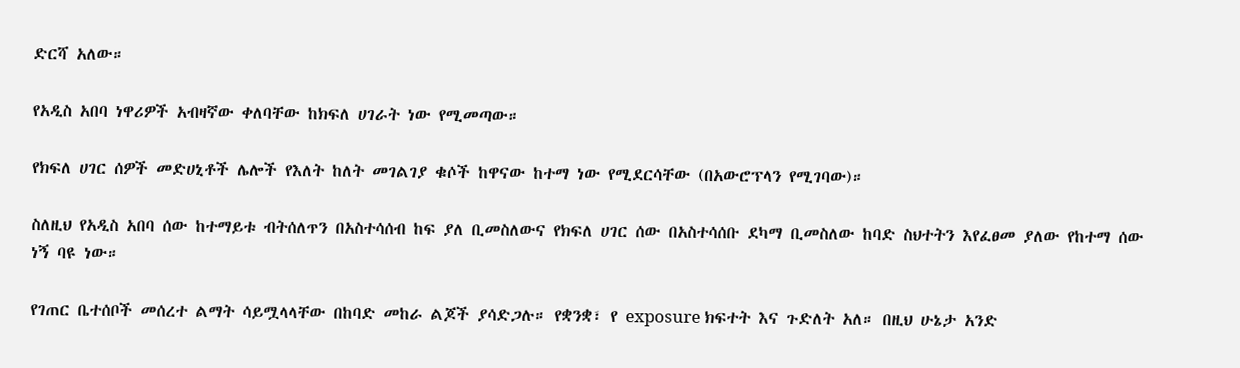ድርሻ አለው።

የአዲስ አበባ ነዋሪዎች አብዛኛው ቀለባቸው ከክፍለ ሀገራት ነው የሚመጣው።

የክፍለ ሀገር ሰዎች መድሀኒቶች ሌሎች የእለት ከለት መገልገያ ቁሶች ከዋናው ከተማ ነው የሚደርሳቸው (በአውሮፕላን የሚገባው)።

ስለዚህ የአዲስ አበባ ሰው ከተማይቱ ብትሰለጥን በአስተሳሰብ ከፍ ያለ ቢመስለውና የክፍለ ሀገር ሰው በአስተሳሰቡ ደካማ ቢመስለው ከባድ ስህተትን እየፈፀመ ያለው የከተማ ሰው ነኝ ባዩ ነው።

የገጠር ቤተሰቦች መሰረተ ልማት ሳይሟላላቸው በከባድ መከራ ልጆች ያሳድጋሉ። የቋንቋ፣ የ exposure ክፍተት እና ጉድለት አለ። በዚህ ሁኔታ አንድ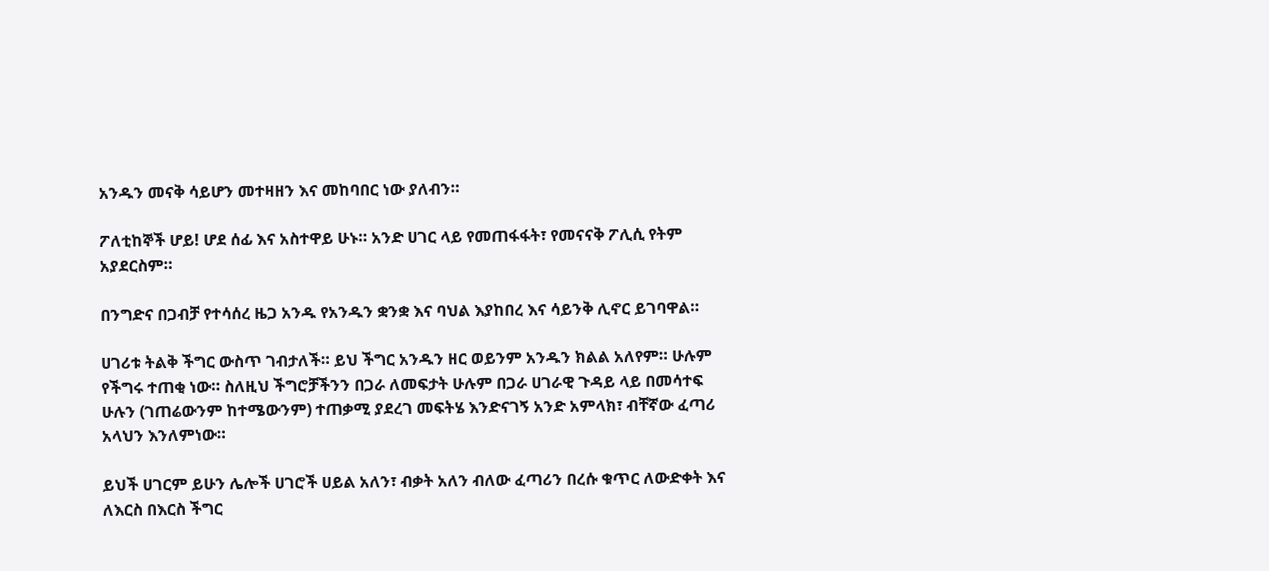አንዱን መናቅ ሳይሆን መተዛዘን እና መከባበር ነው ያለብን።

ፖለቲከኞች ሆይ! ሆደ ሰፊ እና አስተዋይ ሁኑ። አንድ ሀገር ላይ የመጠፋፋት፣ የመናናቅ ፖሊሲ የትም አያደርስም።

በንግድና በጋብቻ የተሳሰረ ዜጋ አንዱ የአንዱን ቋንቋ እና ባህል እያከበረ እና ሳይንቅ ሊኖር ይገባዋል።

ሀገሪቱ ትልቅ ችግር ውስጥ ገብታለች። ይህ ችግር አንዱን ዘር ወይንም አንዱን ክልል አለየም። ሁሉም የችግሩ ተጠቂ ነው። ስለዚህ ችግሮቻችንን በጋራ ለመፍታት ሁሉም በጋራ ሀገራዊ ጉዳይ ላይ በመሳተፍ ሁሉን (ገጠሬውንም ከተሜውንም) ተጠቃሚ ያደረገ መፍትሄ እንድናገኝ አንድ አምላክ፣ ብቸኛው ፈጣሪ አላህን እንለምነው።

ይህች ሀገርም ይሁን ሌሎች ሀገሮች ሀይል አለን፣ ብቃት አለን ብለው ፈጣሪን በረሱ ቁጥር ለውድቀት እና ለእርስ በእርስ ችግር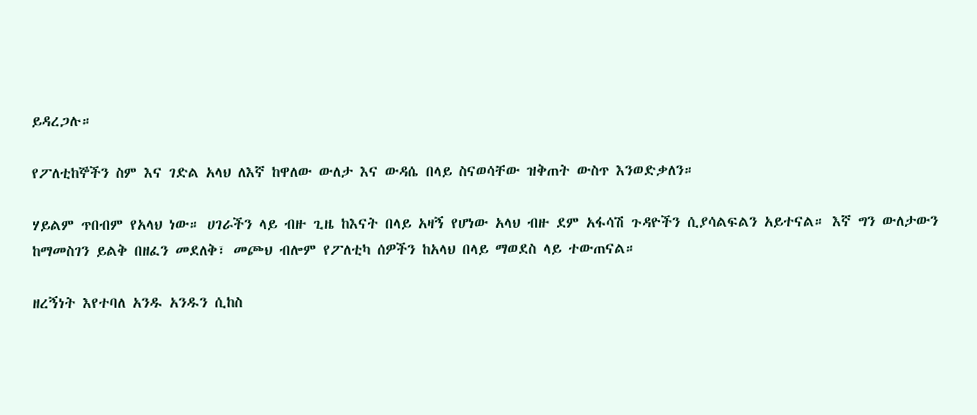ይዳረጋሉ።

የፖለቲከኞችን ስም እና ገድል አላህ ለእኛ ከዋለው ውለታ እና ውዳሴ በላይ ስናወሳቸው ዝቅጠት ውስጥ እንወድቃለን።

ሃይልም ጥበብም የአላህ ነው። ሀገራችን ላይ ብዙ ጊዜ ከእናት በላይ አዛኝ የሆነው አላህ ብዙ ደም አፋሳሽ ጉዳዮችን ሲያሳልፍልን አይተናል። እኛ ግን ውለታውን ከማመስገን ይልቅ በዘፈን መደለቅ፣ መጮህ ብሎም የፖለቲካ ሰዎችን ከአላህ በላይ ማወደስ ላይ ተውጠናል።

ዘረኝነት እየተባለ አንዱ አንዱን ሲከስ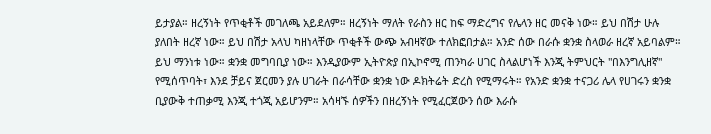ይታያል። ዘረኝነት የጥቂቶች መገለጫ አይደለም። ዘረኝነት ማለት የራስን ዘር ከፍ ማድረግና የሌላን ዘር መናቅ ነው። ይህ በሽታ ሁሉ ያለበት ዘረኛ ነው። ይህ በሽታ አላህ ካዘነላቸው ጥቂቶች ውጭ አብዛኛው ተለክፎበታል። አንድ ሰው በራሱ ቋንቋ ስላወራ ዘረኛ አይባልም። ይህ ማንነቱ ነው። ቋንቋ መግባቢያ ነው። እንዲያውም ኢትዮጵያ በኢኮኖሚ ጠንካራ ሀገር ስላልሆነች እንጂ ትምህርት "በእንግሊዘኛ" የሚሰጥባት፣ እንደ ቻይና ጀርመን ያሉ ሀገራት በራሳቸው ቋንቋ ነው ዶክትሬት ድረስ የሚማሩት። የአንድ ቋንቋ ተናጋሪ ሌላ የሀገሩን ቋንቋ ቢያውቅ ተጠቃሚ እንጂ ተጎጂ አይሆንም። አሳዛኙ ሰዎችን በዘረኝነት የሚፈርጀውን ሰው እራሱ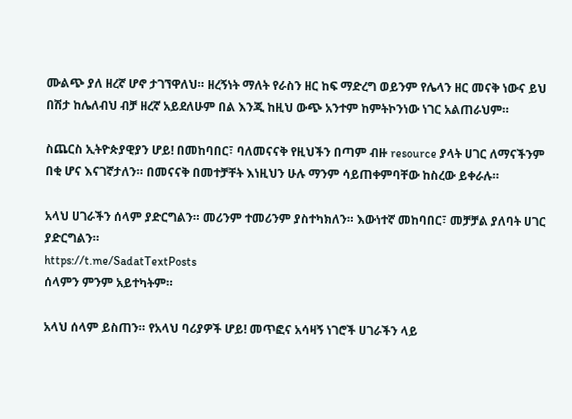ሙልጭ ያለ ዘረኛ ሆኖ ታገኘዋለህ። ዘረኝነት ማለት የራስን ዘር ከፍ ማድረግ ወይንም የሌላን ዘር መናቅ ነውና ይህ በሽታ ከሌለብህ ብቻ ዘረኛ አይደለሁም በል እንጂ ከዚህ ውጭ አንተም ከምትኮንነው ነገር አልጠራህም።

ስጨርስ ኢትዮጵያዊያን ሆይ! በመከባበር፣ ባለመናናቅ የዚህችን በጣም ብዙ resource ያላት ሀገር ለማናችንም በቂ ሆና እናገኛታለን። በመናናቅ በመተቻቸት እነዚህን ሁሉ ማንም ሳይጠቀምባቸው ከስረው ይቀራሉ።

አላህ ሀገራችን ሰላም ያድርግልን። መሪንም ተመሪንም ያስተካክለን። እውነተኛ መከባበር፣ መቻቻል ያለባት ሀገር ያድርግልን።
https://t.me/SadatTextPosts
ሰላምን ምንም አይተካትም።

አላህ ሰላም ይስጠን። የአላህ ባሪያዎች ሆይ! መጥፎና አሳዛኝ ነገሮች ሀገራችን ላይ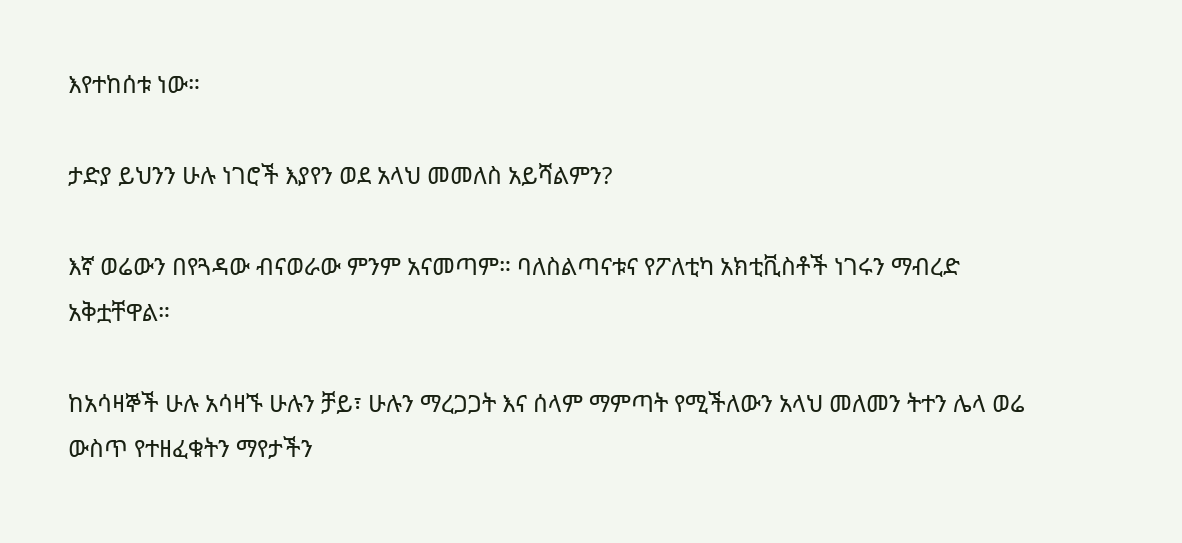እየተከሰቱ ነው።

ታድያ ይህንን ሁሉ ነገሮች እያየን ወደ አላህ መመለስ አይሻልምን?

እኛ ወሬውን በየጓዳው ብናወራው ምንም አናመጣም። ባለስልጣናቱና የፖለቲካ አክቲቪስቶች ነገሩን ማብረድ አቅቷቸዋል።

ከአሳዛኞች ሁሉ አሳዛኙ ሁሉን ቻይ፣ ሁሉን ማረጋጋት እና ሰላም ማምጣት የሚችለውን አላህ መለመን ትተን ሌላ ወሬ ውስጥ የተዘፈቁትን ማየታችን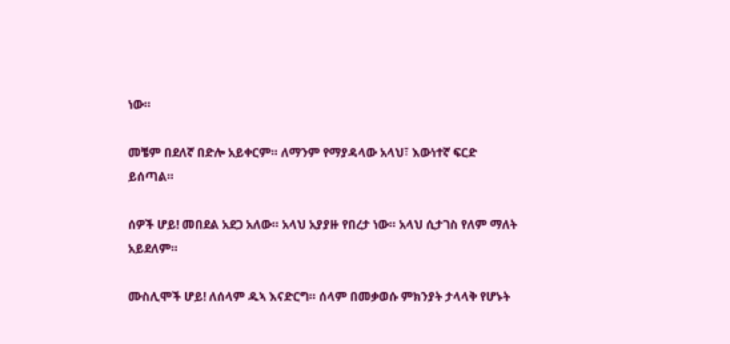ነው።

መቼም በደለኛ በድሎ አይቀርም። ለማንም የማያዳላው አላህ፣ እውነተኛ ፍርድ ይሰጣል።

ሰዎች ሆይ! መበደል አደጋ አለው። አላህ አያያዙ የበረታ ነው። አላህ ሲታገስ የለም ማለት አይደለም።

ሙስሊሞች ሆይ! ለሰላም ዱኣ እናድርግ። ሰላም በመቃወሱ ምክንያት ታላላቅ የሆኑት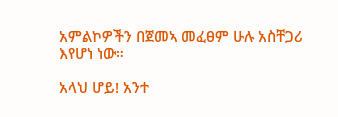አምልኮዎችን በጀመኣ መፈፀም ሁሉ አስቸጋሪ እየሆነ ነው።

አላህ ሆይ! አንተ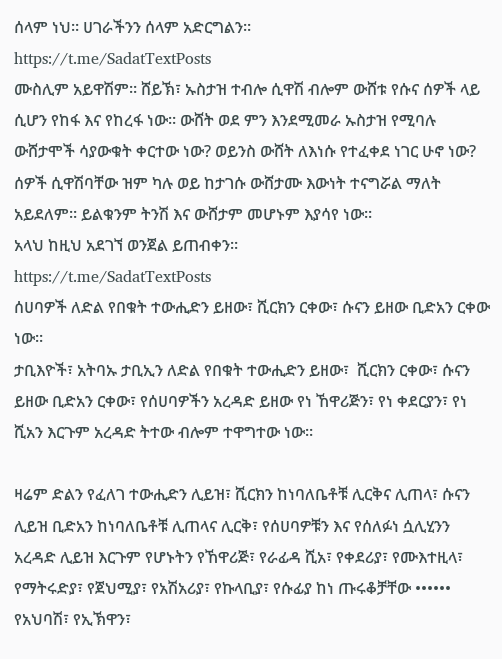ሰላም ነህ። ሀገራችንን ሰላም አድርግልን።
https://t.me/SadatTextPosts
ሙስሊም አይዋሽም። ሸይኽ፣ ኡስታዝ ተብሎ ሲዋሽ ብሎም ውሸቱ የሱና ሰዎች ላይ ሲሆን የከፋ እና የከረፋ ነው። ውሸት ወደ ምን እንደሚመራ ኡስታዝ የሚባሉ ውሸታሞች ሳያውቁት ቀርተው ነው? ወይንስ ውሸት ለእነሱ የተፈቀደ ነገር ሁኖ ነው?
ሰዎች ሲዋሽባቸው ዝም ካሉ ወይ ከታገሱ ውሸታሙ እውነት ተናግሯል ማለት አይደለም። ይልቁንም ትንሽ እና ውሸታም መሆኑም እያሳየ ነው።
አላህ ከዚህ አደገኘ ወንጀል ይጠብቀን።
https://t.me/SadatTextPosts
ሰሀባዎች ለድል የበቁት ተውሒድን ይዘው፣ ሺርክን ርቀው፣ ሱናን ይዘው ቢድአን ርቀው ነው።
ታቢእዮች፣ አትባኡ ታቢኢን ለድል የበቁት ተውሒድን ይዘው፣  ሺርክን ርቀው፣ ሱናን ይዘው ቢድአን ርቀው፣ የሰሀባዎችን አረዳድ ይዘው የነ ኸዋሪጅን፣ የነ ቀደርያን፣ የነ ሺአን እርጉም አረዳድ ትተው ብሎም ተዋግተው ነው።

ዛሬም ድልን የፈለገ ተውሒድን ሊይዝ፣ ሺርክን ከነባለቤቶቹ ሊርቅና ሊጠላ፣ ሱናን ሊይዝ ቢድአን ከነባለቤቶቹ ሊጠላና ሊርቅ፣ የሰሀባዎቹን እና የሰለፉነ ሷሊሂንን አረዳድ ሊይዝ እርጉም የሆኑትን የኸዋሪጅ፣ የራፊዳ ሺአ፣ የቀደሪያ፣ የሙእተዚላ፣ የማትሩድያ፣ የጀህሚያ፣ የአሽአሪያ፣ የኩላቢያ፣ የሱፊያ ከነ ጡሩቆቻቸው •••••• የአህባሽ፣ የኢኽዋን፣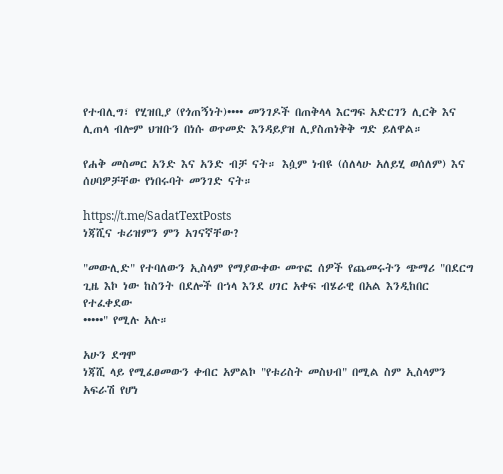የተብሊግ፣ የሂዝቢያ (የጎጠኝነት)•••• መንገዶች በጠቅላላ እርግፍ አድርገን ሊርቅ እና ሊጠላ ብሎም ህዝቡን በነሱ ወጥመድ እንዳይያዝ ሊያስጠነቅቅ ግድ ይለዋል።

የሐቅ መስመር አንድ እና አንድ ብቻ ናት። እሷም ነብዩ (ሰለላሁ አለይሂ ወሰለም) እና ሰሀባዎቻቸው የነበሩባት መንገድ ናት።

https://t.me/SadatTextPosts
ነጃሺና ቱሪዝምን ምን አገናኛቸው?

"መውሊድ" የተባለውን ኢስላም የማያውቀው መጥፎ ሰዎች የጨመሩትን ጭማሪ "በደርግ ጊዜ እኮ ነው ከስንት በደሎች በኀላ እንደ ሀገር አቀፍ ብሄራዊ በአል እንዲከበር የተፈቀደው
•••••" የሚሉ አሉ።

አሁን ደግሞ
ነጃሺ ላይ የሚፈፀመውን ቀብር አምልኮ "የቱሪስት መስህብ" በሚል ስም ኢስላምን አፍራሽ የሆነ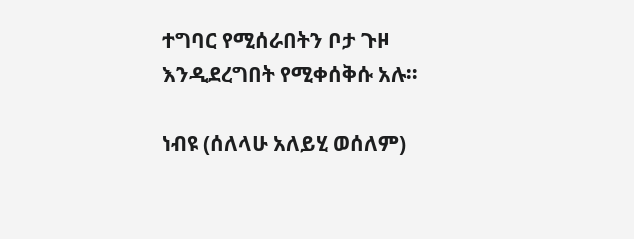ተግባር የሚሰራበትን ቦታ ጉዞ እንዲደረግበት የሚቀሰቅሱ አሉ።

ነብዩ (ሰለላሁ አለይሂ ወሰለም)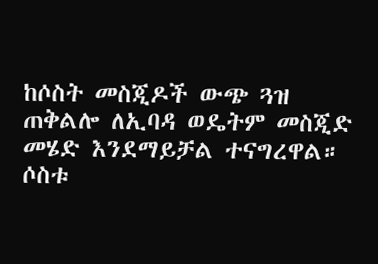ከሶስት መስጂዶች ውጭ ጓዝ ጠቅልሎ ለኢባዳ ወዴትም መስጂድ መሄድ እንደማይቻል ተናግረዋል። ሶስቱ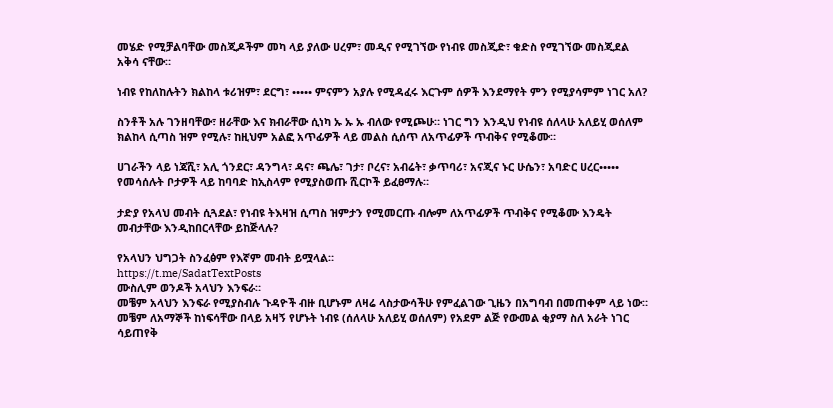መሄድ የሚቻልባቸው መስጂዶችም መካ ላይ ያለው ሀረም፣ መዲና የሚገኘው የነብዩ መስጂድ፣ ቁድስ የሚገኘው መስጂደል አቅሳ ናቸው።

ነብዩ የከለከሉትን ክልከላ ቱሪዝም፣ ደርግ፣ ••••• ምናምን አያሉ የሚዳፈሩ እርጉም ሰዎች እንደማየት ምን የሚያሳምም ነገር አለ?

ስንቶች አሉ ገንዘባቸው፣ ዘራቸው እና ክብራቸው ሲነካ ኡ ኡ ኡ ብለው የሚጮሁ። ነገር ግን እንዲህ የነብዩ ሰለላሁ አለይሂ ወሰለም ክልከላ ሲጣስ ዝም የሚሉ፣ ከዚህም አልፎ አጥፊዎች ላይ መልስ ሲሰጥ ለአጥፊዎች ጥብቅና የሚቆሙ።

ሀገራችን ላይ ነጃሺ፣ አሊ ጎንደር፣ ዳንግላ፣ ዳና፣ ጫሌ፣ ገታ፣ ቦረና፣ አብሬት፣ ቃጥባሪ፣ አናጂና ኑር ሁሴን፣ አባድር ሀረር••••• የመሳሰሉት ቦታዎች ላይ ከባባድ ከኢስላም የሚያስወጡ ሺርኮች ይፈፀማሉ።

ታድያ የአላህ መብት ሲጓደል፣ የነብዩ ትእዛዝ ሲጣስ ዝምታን የሚመርጡ ብሎም ለአጥፊዎች ጥብቅና የሚቆሙ እንዴት መብታቸው እንዲከበርላቸው ይከጅላሉ?

የአላህን ህግጋት ስንፈፅም የእኛም መብት ይሟላል።
https://t.me/SadatTextPosts
ሙስሊም ወንዶች አላህን እንፍራ።
መቼም አላህን እንፍራ የሚያስብሉ ጉዳዮች ብዙ ቢሆኑም ለዛሬ ላስታውሳችሁ የምፈልገው ጊዜን በአግባብ በመጠቀም ላይ ነው።
መቼም ለአማኞች ከነፍሳቸው በላይ አዛኝ የሆኑት ነብዩ (ሰለላሁ አለይሂ ወሰለም) የአደም ልጅ የውመል ቂያማ ስለ አራት ነገር ሳይጠየቅ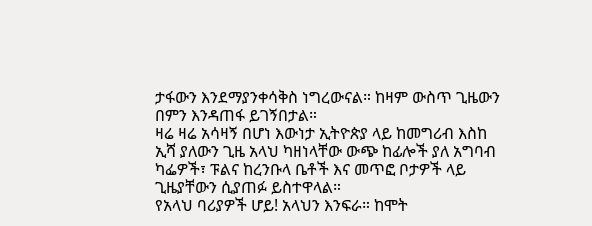ታፋውን እንደማያንቀሳቅስ ነግረውናል። ከዛም ውስጥ ጊዜውን በምን እንዳጠፋ ይገኝበታል።
ዛሬ ዛሬ አሳዛኝ በሆነ እውነታ ኢትዮጵያ ላይ ከመግሪብ እስከ ኢሻ ያለውን ጊዜ አላህ ካዘነላቸው ውጭ ከፊሎች ያለ አግባብ ካፌዎች፣ ፑልና ከረንቡላ ቤቶች እና መጥፎ ቦታዎች ላይ ጊዜያቸውን ሲያጠፉ ይስተዋላል።
የአላህ ባሪያዎች ሆይ! አላህን እንፍራ። ከሞት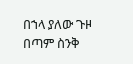በኀላ ያለው ጉዞ በጣም ስንቅ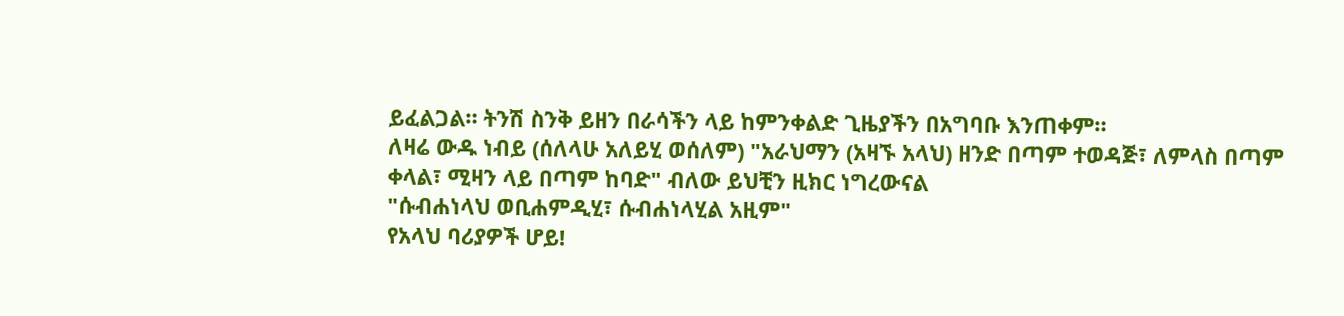ይፈልጋል። ትንሽ ስንቅ ይዘን በራሳችን ላይ ከምንቀልድ ጊዜያችን በአግባቡ እንጠቀም።
ለዛሬ ውዱ ነብይ (ሰለላሁ አለይሂ ወሰለም) "አራህማን (አዛኙ አላህ) ዘንድ በጣም ተወዳጅ፣ ለምላስ በጣም ቀላል፣ ሚዛን ላይ በጣም ከባድ" ብለው ይህቺን ዚክር ነግረውናል
"ሱብሐነላህ ወቢሐምዲሂ፣ ሱብሐነላሂል አዚም"
የአላህ ባሪያዎች ሆይ!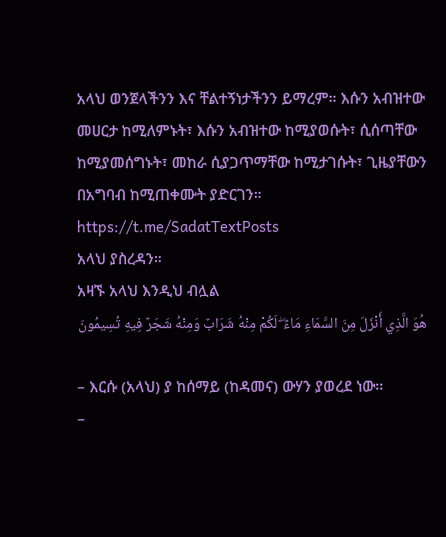አላህ ወንጀላችንን እና ቸልተኝነታችንን ይማረም። እሱን አብዝተው መሀርታ ከሚለምኑት፣ እሱን አብዝተው ከሚያወሱት፣ ሲሰጣቸው ከሚያመሰግኑት፣ መከራ ሲያጋጥማቸው ከሚታገሱት፣ ጊዜያቸውን በአግባብ ከሚጠቀሙት ያድርገን።
https://t.me/SadatTextPosts
አላህ ያስረዳን።
አዛኙ አላህ እንዲህ ብሏል
هُوَ الَّذِي أَنْزَلَ مِنَ السَّمَاءِ مَاءً ۖ لَكُمْ مِنْهُ شَرَابٌ وَمِنْهُ شَجَرٌ فِيهِ تُسِيمُونَ

– እርሱ (አላህ) ያ ከሰማይ (ከዳመና) ውሃን ያወረደ ነው፡፡
–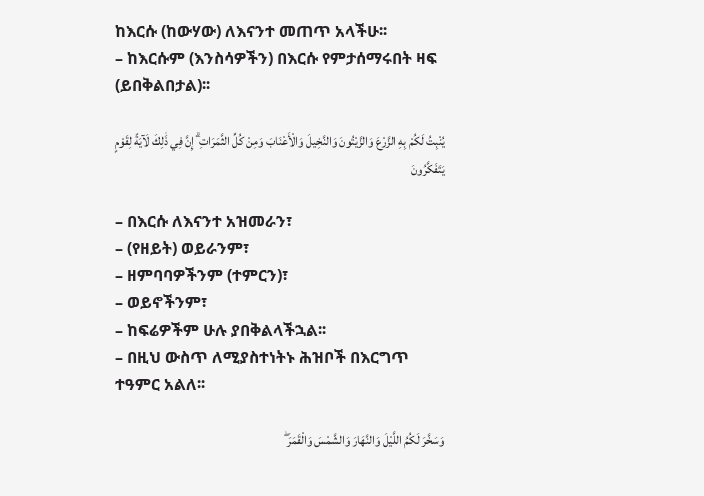ከእርሱ (ከውሃው) ለእናንተ መጠጥ አላችሁ፡፡
– ከእርሱም (እንስሳዎችን) በእርሱ የምታሰማሩበት ዛፍ (ይበቅልበታል)፡፡

يُنْبِتُ لَكُمْ بِهِ الزَّرْعَ وَالزَّيْتُونَ وَالنَّخِيلَ وَالْأَعْنَابَ وَمِنْ كُلِّ الثَّمَرَاتِ ۗ إِنَّ فِي ذَٰلِكَ لَآيَةً لِقَوْمٍ يَتَفَكَّرُونَ

– በእርሱ ለእናንተ አዝመራን፣
– (የዘይት) ወይራንም፣
– ዘምባባዎችንም (ተምርን)፣
– ወይኖችንም፣
– ከፍሬዎችም ሁሉ ያበቅልላችኋል፡፡
– በዚህ ውስጥ ለሚያስተነትኑ ሕዝቦች በእርግጥ ተዓምር አልለ፡፡

وَسَخَّرَ لَكُمُ اللَّيْلَ وَالنَّهَارَ وَالشَّمْسَ وَالْقَمَرَ ۖ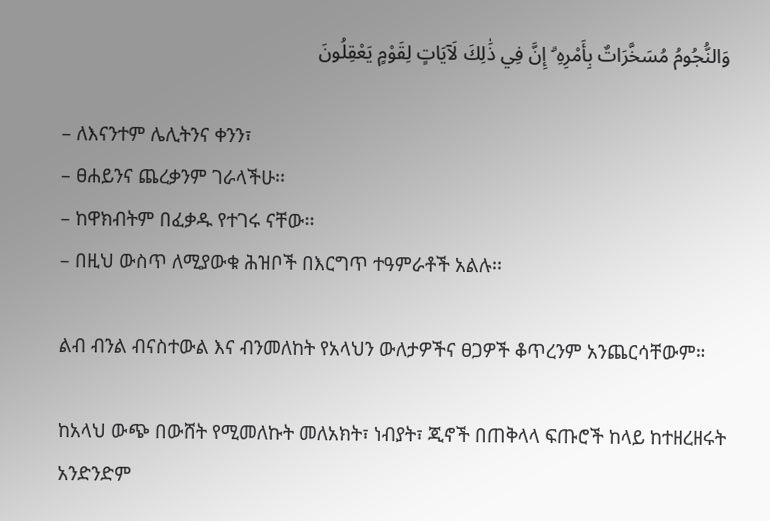وَالنُّجُومُ مُسَخَّرَاتٌ بِأَمْرِهِ ۗ إِنَّ فِي ذَٰلِكَ لَآيَاتٍ لِقَوْمٍ يَعْقِلُونَ

– ለእናንተም ሌሊትንና ቀንን፣
– ፀሐይንና ጨረቃንም ገራላችሁ፡፡
– ከዋክብትም በፈቃዱ የተገሩ ናቸው፡፡
– በዚህ ውስጥ ለሚያውቁ ሕዝቦች በእርግጥ ተዓምራቶች አልሉ፡፡

ልብ ብንል ብናስተውል እና ብንመለከት የአላህን ውለታዎችና ፀጋዎች ቆጥረንም አንጨርሳቸውም።

ከአላህ ውጭ በውሸት የሚመለኩት መለአክት፣ ነብያት፣ ጂኖች በጠቅላላ ፍጡሮች ከላይ ከተዘረዘሩት አንድንድም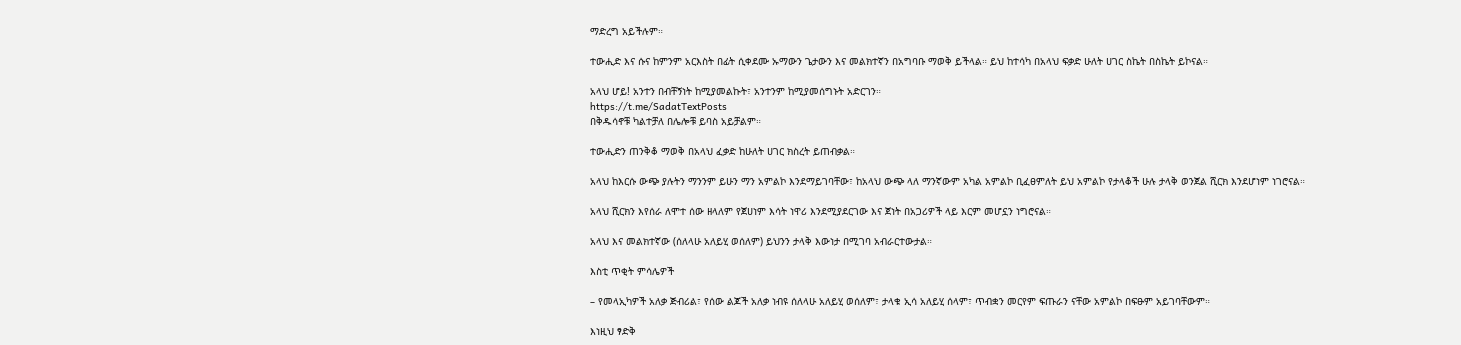ማድረግ አይችሉም።

ተውሒድ እና ሱና ከምንም አርእስት በፊት ሲቀደሙ ኡማውን ጌታውን እና መልክተኛን በአግባቡ ማወቅ ይችላል። ይህ ከተሳካ በአላህ ፍቃድ ሁለት ሀገር ስኬት በስኬት ይኮናል።

አላህ ሆይ! አንተን በብቸኝነት ከሚያመልኩት፣ አንተንም ከሚያመሰግኑት አድርገን።
https://t.me/SadatTextPosts
በቅዱሳኖቹ ካልተቻለ በሌሎቹ ይባስ አይቻልም።

ተውሒድን ጠንቅቆ ማወቅ በአላህ ፈቃድ ከሁለት ሀገር ክስረት ይጠብቃል።

አላህ ከእርሱ ውጭ ያሉትን ማንንም ይሁን ማን አምልኮ እንደማይገባቸው፣ ከአላህ ውጭ ላለ ማንኛውም አካል አምልኮ ቢፈፀምለት ይህ አምልኮ የታላቆች ሁሉ ታላቅ ወንጀል ሺርክ እንደሆነም ነገሮናል።

አላህ ሺርክን እየሰራ ለሞተ ሰው ዘላለም የጀሀነም እሳት ነዋሪ እንደሚያደርገው እና ጀነት በአጋሪዎች ላይ እርም መሆኗን ነግሮናል።

አላህ እና መልክተኛው (ሰለላሁ አለይሂ ወሰለም) ይህንን ታላቅ እውነታ በሚገባ አብራርተውታል።

እስቲ ጥቂት ምሳሌዎች

– የመላኢካዎች አለቃ ጅብሪል፣ የሰው ልጆች አለቃ ነብዩ ሰለላሁ አለይሂ ወሰለም፣ ታላቁ ኢሳ አለይሂ ሰላም፣ ጥብቋን መርየም ፍጡራን ናቸው አምልኮ በፍፁም አይገባቸውም።

እነዚህ ፃድቅ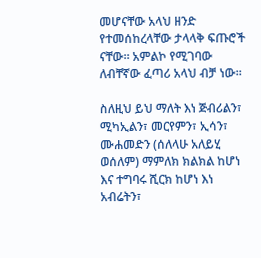መሆናቸው አላህ ዘንድ የተመሰከረላቸው ታላላቅ ፍጡሮች ናቸው። አምልኮ የሚገባው ለብቸኛው ፈጣሪ አላህ ብቻ ነው።

ስለዚህ ይህ ማለት እነ ጅብሪልን፣ ሚካኢልን፣ መርየምን፣ ኢሳን፣ ሙሐመድን (ሰለላሁ አለይሂ ወሰለም) ማምለክ ክልክል ከሆነ እና ተግባሩ ሺርክ ከሆነ እነ አብሬትን፣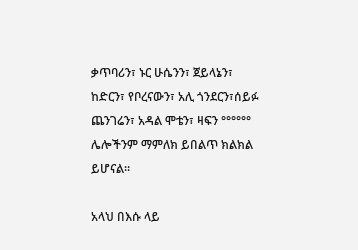ቃጥባሪን፣ ኑር ሁሴንን፣ ጀይላኔን፣ ከድርን፣ የቦረናውን፣ አሊ ጎንደርን፣ሰይፉ ጨንገሬን፣ አዳል ሞቴን፣ ዛፍን °°°°°° ሌሎችንም ማምለክ ይበልጥ ክልክል ይሆናል።

አላህ በእሱ ላይ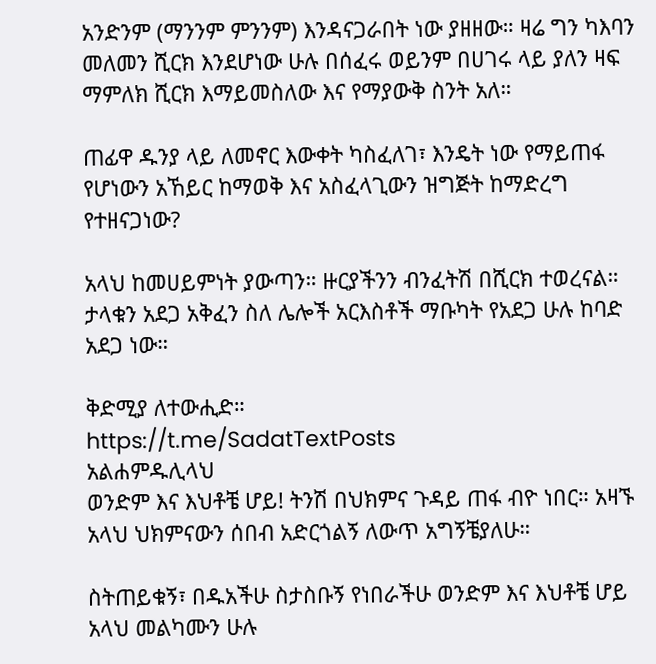አንድንም (ማንንም ምንንም) እንዳናጋራበት ነው ያዘዘው። ዛሬ ግን ካእባን መለመን ሺርክ እንደሆነው ሁሉ በሰፈሩ ወይንም በሀገሩ ላይ ያለን ዛፍ ማምለክ ሺርክ እማይመስለው እና የማያውቅ ስንት አለ።

ጠፊዋ ዱንያ ላይ ለመኖር እውቀት ካስፈለገ፣ እንዴት ነው የማይጠፋ የሆነውን አኸይር ከማወቅ እና አስፈላጊውን ዝግጅት ከማድረግ የተዘናጋነው?

አላህ ከመሀይምነት ያውጣን። ዙርያችንን ብንፈትሽ በሺርክ ተወረናል። ታላቁን አደጋ አቅፈን ስለ ሌሎች አርእስቶች ማቡካት የአደጋ ሁሉ ከባድ አደጋ ነው።

ቅድሚያ ለተውሒድ።
https://t.me/SadatTextPosts
አልሐምዱሊላህ
ወንድም እና እህቶቼ ሆይ! ትንሽ በህክምና ጉዳይ ጠፋ ብዮ ነበር። አዛኙ አላህ ህክምናውን ሰበብ አድርጎልኝ ለውጥ አግኝቼያለሁ።

ስትጠይቁኝ፣ በዱአችሁ ስታስቡኝ የነበራችሁ ወንድም እና እህቶቼ ሆይ አላህ መልካሙን ሁሉ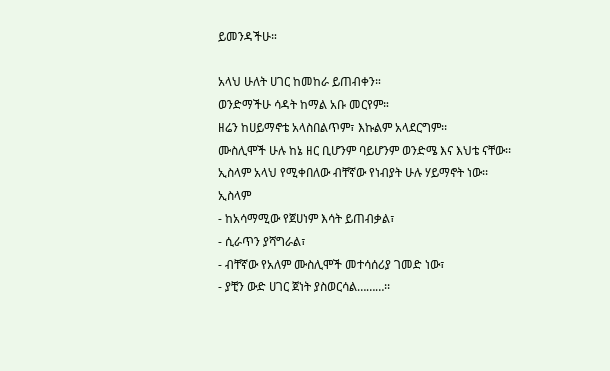ይመንዳችሁ።

አላህ ሁለት ሀገር ከመከራ ይጠብቀን።
ወንድማችሁ ሳዳት ከማል አቡ መርየም።
ዘሬን ከሀይማኖቴ አላስበልጥም፣ እኩልም አላደርግም፡፡
ሙስሊሞች ሁሉ ከኔ ዘር ቢሆንም ባይሆንም ወንድሜ እና እህቴ ናቸው፡፡
ኢስላም አላህ የሚቀበለው ብቸኛው የነብያት ሁሉ ሃይማኖት ነው፡፡
ኢስላም
- ከአሳማሚው የጀሀነም እሳት ይጠብቃል፣
- ሲራጥን ያሻግራል፣
- ብቸኛው የአለም ሙስሊሞች መተሳሰሪያ ገመድ ነው፣
- ያቺን ውድ ሀገር ጀነት ያስወርሳል………፡፡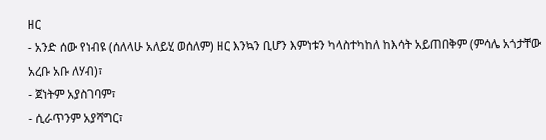ዘር
- አንድ ሰው የነብዩ (ሰለላሁ አለይሂ ወሰለም) ዘር እንኳን ቢሆን እምነቱን ካላስተካከለ ከእሳት አይጠበቅም (ምሳሌ አጎታቸው አረቡ አቡ ለሃብ)፣
- ጀነትም አያስገባም፣
- ሲራጥንም አያሻግር፣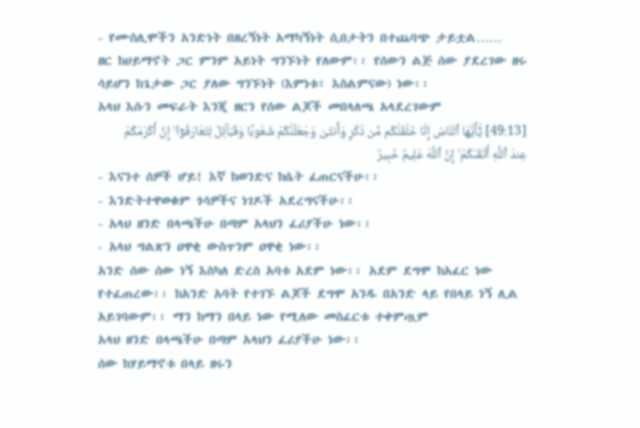- የሙስሊሞችን አንድነት በዘረኝነት አማካኝነት ሲበታትን በተጨባጭ ታይቷል……
ዘር ከሀይማኖት ጋር ምንም አይነት ግንኙነት የለውም፡፡ የሰውን ልጅ ሰው ያደረገው ዘሩ ሳይሆን ከጌታው ጋር ያለው ግንኙነት (እምነቱ፣ እስልምናው) ነው፡፡
አላህ እሱን መፍራት እንጂ ዘርን የሰው ልጆች መበላለጫ አላደረገውም
[49:13] يَٰٓأَيُّهَا ٱلنَّاسُ إِنَّا خَلَقْنَٰكُم مِّن ذَكَرٍ وَأُنثَىٰ وَجَعَلْنَٰكُمْ شُعُوبًا وَقَبَآئِلَ لِتَعَارَفُوٓا۟ ۚ إِنَّ أَكْرَمَكُمْ عِندَ ٱللَّهِ أَتْقَىٰكُمْ ۚ إِنَّ ٱللَّهَ عَلِيمٌ خَبِيرٌ
- እናንተ ሰዎች ሆይ! እኛ ከወንድና ከሴት ፈጠርናችሁ፡፡
- እንድትተዋወቁም ጎሳዎችና ነገዶች አደረግናችሁ፡፡
- አላህ ዘንድ በላጫችሁ በጣም አላህን ፈሪያችሁ ነው፡፡
- አላህ ግልጽን ዐዋቂ ውስጥንም ዐዋቂ ነው፡፡
አንድ ሰው ሰው ነኝ እስካለ ድረስ አባቱ አደም ነው፡፡ አደም ደግሞ ከአፈር ነው የተፈጠረው፡፡ ከአንድ አባት የተገኙ ልጆች ደግሞ አንዱ በአንድ ላይ የበላይ ነኝ ሊል አይገባውም፡፡ ማን ከማን በላይ ነው የሚለው መስፈርቱ ተቀምጧም
አላህ ዘንድ በላጫችሁ በጣም አላህን ፈሪያችሁ ነው፡፡
ሰው ከሃይማኖቱ በላይ ዘሩን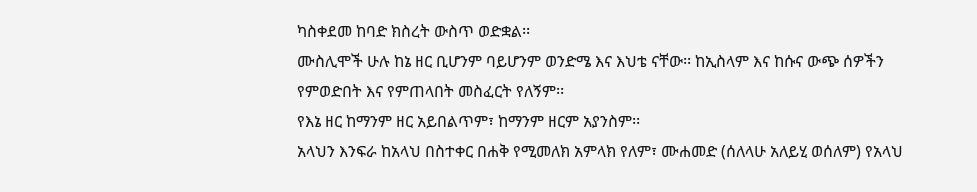ካስቀደመ ከባድ ክስረት ውስጥ ወድቋል፡፡
ሙስሊሞች ሁሉ ከኔ ዘር ቢሆንም ባይሆንም ወንድሜ እና እህቴ ናቸው፡፡ ከኢስላም እና ከሱና ውጭ ሰዎችን የምወድበት እና የምጠላበት መስፈርት የለኝም፡፡
የእኔ ዘር ከማንም ዘር አይበልጥም፣ ከማንም ዘርም አያንስም፡፡
አላህን እንፍራ ከአላህ በስተቀር በሐቅ የሚመለክ አምላክ የለም፣ ሙሐመድ (ሰለላሁ አለይሂ ወሰለም) የአላህ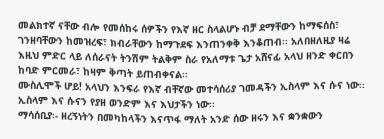መልክተኛ ናቸው ብሎ የመሰከሩ ሰዎችን የእኛ ዘር ስላልሆኑ ብቻ ደማቸውን ከማፍሰስ፣ ገንዘባቸውን ከመዝረፍ፣ ክብራቸውን ከማጉደፍ እንጠንቀቅ እንቆጠብ፡፡ አለበዘለዚያ ዛሬ እዚህ ምድር ላይ ለሰራናት ትንሽም ትልቅም ስራ የአለማቱ ጌታ አሸናፊ አላህ ዘንድ ቀርበን ከባድ ምርመራ፣ ከዛም ቅጣት ይጠብቀናል፡፡
ሙስሊሞች ሆይ! አላህን እንፍራ የእኛ ብቸኛው መተሳሰሪያ ገመዳችን ኢስላም እና ሱና ነው፡፡ ኢስላም እና ሱናን የያዘ ወንድም እና እህታችን ነው፡፡
ማሳሰቢያ፡- ዘረኝነትን በመካከላችን እናጥፋ ማለት አንድ ሰው ዘሩን እና ቋንቋውን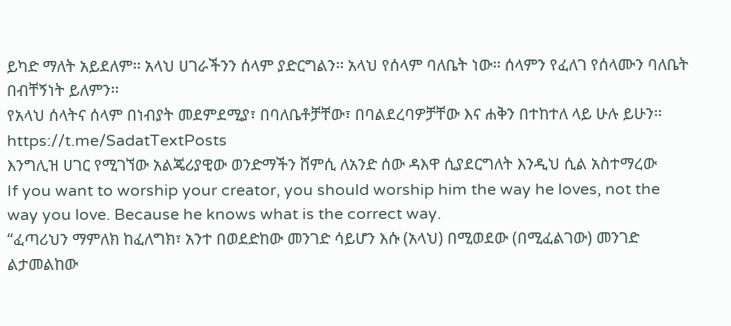ይካድ ማለት አይደለም፡፡ አላህ ሀገራችንን ሰላም ያድርግልን፡፡ አላህ የሰላም ባለቤት ነው፡፡ ሰላምን የፈለገ የሰላሙን ባለቤት በብቸኝነት ይለምን፡፡
የአላህ ሰላትና ሰላም በነብያት መደምደሚያ፣ በባለቤቶቻቸው፣ በባልደረባዎቻቸው እና ሐቅን በተከተለ ላይ ሁሉ ይሁን፡፡
https://t.me/SadatTextPosts
እንግሊዝ ሀገር የሚገኘው አልጄሪያዊው ወንድማችን ሸምሲ ለአንድ ሰው ዳእዋ ሲያደርግለት እንዲህ ሲል አስተማረው
If you want to worship your creator, you should worship him the way he loves, not the way you love. Because he knows what is the correct way.
“ፈጣሪህን ማምለክ ከፈለግክ፣ አንተ በወደድከው መንገድ ሳይሆን እሱ (አላህ) በሚወደው (በሚፈልገው) መንገድ ልታመልከው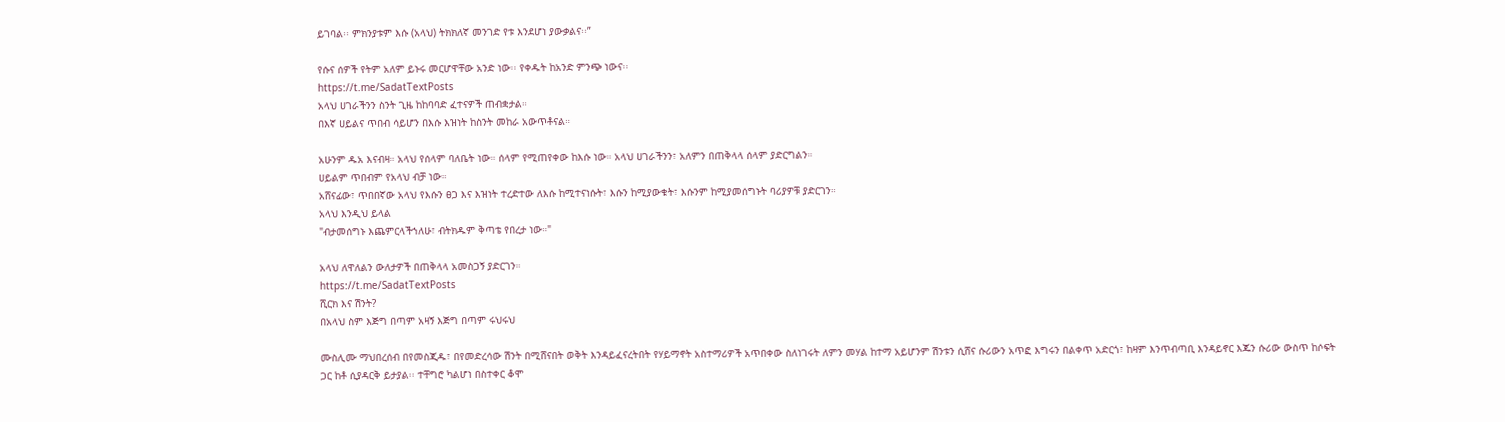ይገባል፡፡ ምክንያቱም እሱ (አላህ) ትክክለኛ መንገድ የቱ እንደሆነ ያውቃልና፡፡”

የሱና ሰዎች የትም አለም ይኑሩ መርሆዋቸው አንድ ነው፡፡ የቀዱት ከአንድ ምንጭ ነውና፡፡
https://t.me/SadatTextPosts
አላህ ሀገራችንን ስንት ጊዜ ከከባባድ ፈተናዎች ጠብቋታል።
በእኛ ሀይልና ጥበብ ሳይሆን በእሱ እዝነት ከስንት መከራ አውጥቶናል።

አሁንም ዱአ እናብዛ። አላህ የሰላም ባለቤት ነው። ሰላም የሚጠየቀው ከእሱ ነው። አላህ ሀገራችንን፣ አለምን በጠቅላላ ሰላም ያድርግልን።
ሀይልም ጥበብም የአላህ ብቻ ነው።
አሸናፊው፣ ጥበበኛው አላህ የእሱን ፀጋ እና እዝነት ተረድተው ለእሱ ከሚተናነሱት፣ እሱን ከሚያውቁት፣ እሱንም ከሚያመሰግኑት ባሪያዎቹ ያድርገን።
አላህ እንዲህ ይላል
"ብታመሰግኑ እጨምርላችኀለሁ፣ ብትክዱም ቅጣቴ የበረታ ነው።"

አላህ ለዋለልን ውለታዎች በጠቅላላ አመስጋኝ ያድርገን።
https://t.me/SadatTextPosts
ሺርክ እና ሽንት?
በአላህ ስም እጅግ በጣም አዛኝ እጅግ በጣም ሩህሩህ

ሙስሊሙ ማህበረሰብ በየመስጂዱ፣ በየመድረሳው ሽንት በሚሸናበት ወቅት እንዳይፈናረትበት የሃይማኖት አስተማሪዎች አጥበቀው ስለነገሩት ለምን መሃል ከተማ አይሆንም ሽንቱን ሲሸና ሱሪውን አጥፎ እግሩን በልቀጥ አድርጎ፣ ከዛም እንጥብጣቢ እንዳይኖር እጁን ሱሪው ውስጥ ከሶፍት ጋር ከቶ ሲያዳርቅ ይታያል፡፡ ተቸግሮ ካልሆነ በስተቀር ቆሞ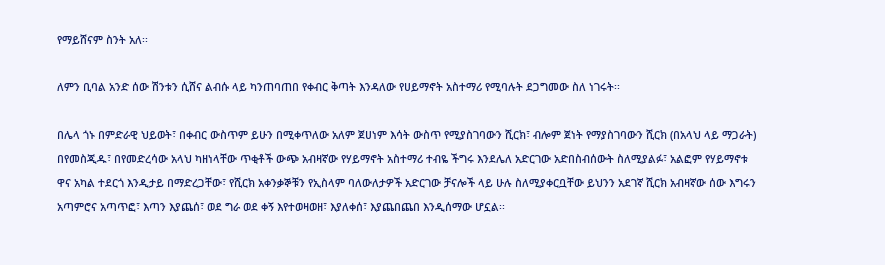የማይሸናም ስንት አለ፡፡

ለምን ቢባል አንድ ሰው ሽንቱን ሲሸና ልብሱ ላይ ካንጠባጠበ የቀብር ቅጣት እንዳለው የሀይማኖት አስተማሪ የሚባሉት ደጋግመው ስለ ነገሩት፡፡

በሌላ ጎኑ በምድራዊ ህይወት፣ በቀብር ውስጥም ይሁን በሚቀጥለው አለም ጀሀነም እሳት ውስጥ የሚያስገባውን ሺርክ፣ ብሎም ጀነት የማያስገባውን ሺርክ (በአላህ ላይ ማጋራት) በየመስጂዱ፣ በየመድረሳው አላህ ካዘነላቸው ጥቂቶች ውጭ አብዛኛው የሃይማኖት አስተማሪ ተብዬ ችግሩ እንደሌለ አድርገው አድበስብሰውት ስለሚያልፉ፣ አልፎም የሃይማኖቱ ዋና አካል ተደርጎ እንዲታይ በማድረጋቸው፣ የሺርክ አቀንቃኞቹን የኢስላም ባለውለታዎች አድርገው ቻናሎች ላይ ሁሉ ስለሚያቀርቧቸው ይህንን አደገኛ ሺርክ አብዛኛው ሰው እግሩን አጣምሮና አጣጥፎ፣ እጣን እያጨሰ፣ ወደ ግራ ወደ ቀኝ እየተወዛወዘ፣ እያለቀሰ፣ እያጨበጨበ እንዲሰማው ሆኗል፡፡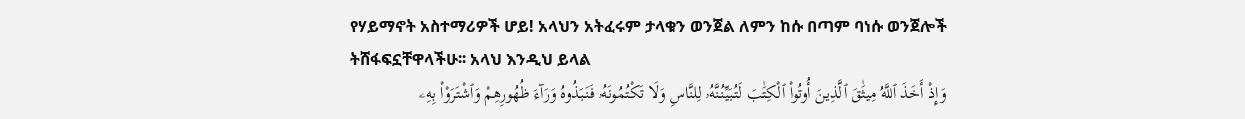የሃይማኖት አስተማሪዎች ሆይ! አላህን አትፈሩም ታላቁን ወንጀል ለምን ከሱ በጣም ባነሱ ወንጀሎች ትሸፋፍኗቸዋላችሁ፡፡ አላህ እንዲህ ይላል
وَإِذْ أَخَذَ ٱللَّهُ مِيثَٰقَ ٱلَّذِينَ أُوتُوا۟ ٱلْكِتَٰبَ لَتُبَيِّنُنَّهُۥ لِلنَّاسِ وَلَا تَكْتُمُونَهُۥ فَنَبَذُوهُ وَرَآءَ ظُهُورِهِمْ وَٱشْتَرَوْا۟ بِهِۦ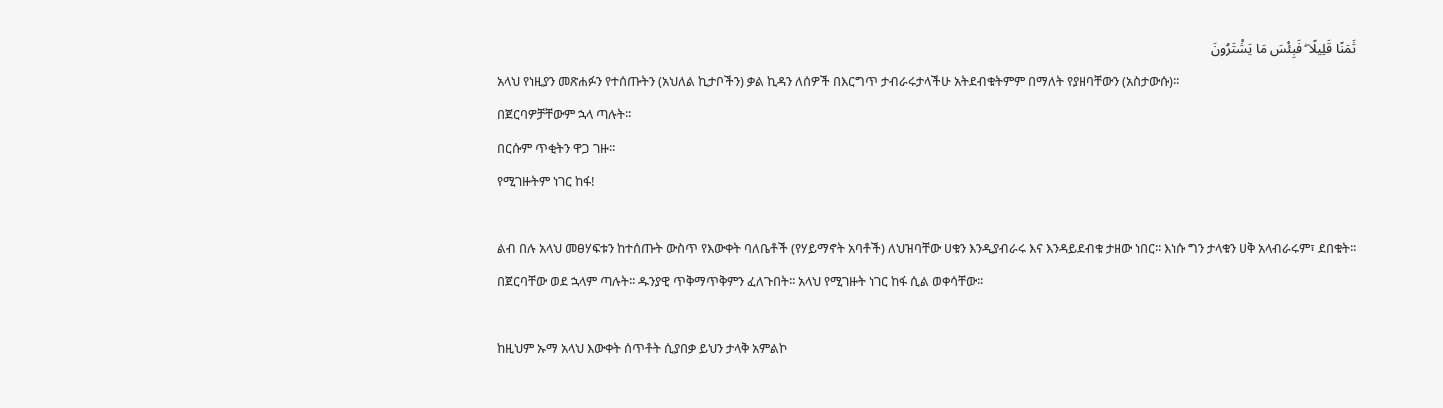ثَمَنًا قَلِيلًا ۖ فَبِئْسَ مَا يَشْتَرُونَ
አላህ የነዚያን መጽሐፉን የተሰጡትን (አህለል ኪታቦችን) ቃል ኪዳን ለሰዎች በእርግጥ ታብራሩታላችሁ አትደብቁትምም በማለት የያዘባቸውን (አስታውሱ)፡፡
በጀርባዎቻቸውም ኋላ ጣሉት፡፡
በርሱም ጥቂትን ዋጋ ገዙ፡፡
የሚገዙትም ነገር ከፋ!

ልብ በሉ አላህ መፀሃፍቱን ከተሰጡት ውስጥ የእውቀት ባለቤቶች (የሃይማኖት አባቶች) ለህዝባቸው ሀቁን እንዲያብራሩ እና እንዳይደብቁ ታዘው ነበር፡፡ እነሱ ግን ታላቁን ሀቅ አላብራሩም፣ ደበቁት፡፡ በጀርባቸው ወደ ኋላም ጣሉት፡፡ ዱንያዊ ጥቅማጥቅምን ፈለጉበት፡፡ አላህ የሚገዙት ነገር ከፋ ሲል ወቀሳቸው፡፡

ከዚህም ኡማ አላህ እውቀት ሰጥቶት ሲያበቃ ይህን ታላቅ አምልኮ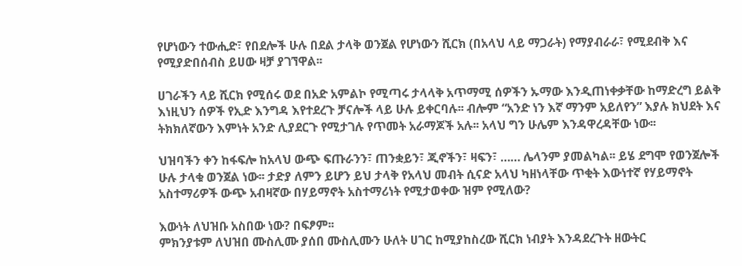የሆነውን ተውሒድ፣ የበደሎች ሁሉ በደል ታላቅ ወንጀል የሆነውን ሺርክ (በአላህ ላይ ማጋራት) የማያብራራ፣ የሚደብቅ እና የሚያድበሰብስ ይሀው ዛቻ ያገኘዋል፡፡

ሀገራችን ላይ ሺርክ የሚሰሩ ወደ በአድ አምልኮ የሚጣሩ ታላላቅ አጥማሚ ሰዎችን ኡማው እንዲጠነቀቃቸው ከማድረግ ይልቅ እነዚህን ሰዎች የኢድ እንግዳ እየተደረጉ ቻናሎች ላይ ሁሉ ይቀርባሉ፡፡ ብሎም “አንድ ነን እኛ ማንም አይለየን” እያሉ ክህደት እና ትክክለኛውን እምነት አንድ ሊያደርጉ የሚታገሉ የጥመት አራማጆች አሉ፡፡ አላህ ግን ሁሌም እንዳዋረዳቸው ነው፡፡

ህዝባችን ቀን ከፋፍሎ ከአላህ ውጭ ፍጡራንን፣ ጠንቋይን፣ ጂኖችን፣ ዛፍን፣ …… ሌላንም ያመልካል፡፡ ይሄ ደግሞ የወንጀሎች ሁሉ ታላቁ ወንጀል ነው፡፡ ታድያ ለምን ይሆን ይህ ታላቅ የአላህ መብት ሲናድ አላህ ካዘነላቸው ጥቂት እውነተኛ የሃይማኖት አስተማሪዎች ውጭ አብዛኛው በሃይማኖት አስተማሪነት የሚታወቀው ዝም የሚለው?

እውነት ለህዝቡ አስበው ነው? በፍፆም፡፡
ምክንያቱም ለህዝበ ሙስሊሙ ያሰበ ሙስሊሙን ሁለት ሀገር ከሚያከስረው ሺርክ ነብያት እንዳደረጉት ዘውትር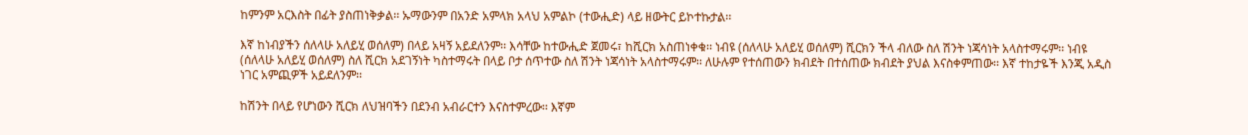ከምንም አርእስት በፊት ያስጠነቅቃል፡፡ ኡማውንም በአንድ አምላክ አላህ አምልኮ (ተውሒድ) ላይ ዘውትር ይኮተኩታል፡፡

እኛ ከነብያችን ሰለላሁ አለይሂ ወሰለም) በላይ አዛኝ አይደለንም፡፡ እሳቸው ከተውሒድ ጀመሩ፣ ከሺርክ አስጠነቀቁ፡፡ ነብዩ (ሰለላሁ አለይሂ ወሰለም) ሺርክን ችላ ብለው ስለ ሽንት ነጃሳነት አላስተማሩም፡፡ ነብዩ (ሰለላሁ አለይሂ ወሰለም) ስለ ሺርክ አደገኝነት ካስተማሩት በላይ ቦታ ሰጥተው ስለ ሽንት ነጃሳነት አላስተማሩም፡፡ ለሁሉም የተሰጠውን ክብደት በተሰጠው ክብደት ያህል እናስቀምጠው፡፡ እኛ ተከታዬች እንጂ አዲስ ነገር አምጪዎች አይደለንም፡፡

ከሽንት በላይ የሆነውን ሺርክ ለህዝባችን በደንብ አብራርተን እናስተምረው፡፡ እኛም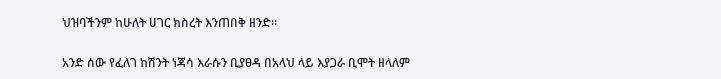ህዝባችንም ከሁለት ሀገር ክስረት እንጠበቅ ዘንድ፡፡

አንድ ሰው የፈለገ ከሽንት ነጃሳ እራሱን ቢያፀዳ በአላህ ላይ እያጋራ ቢሞት ዘላለም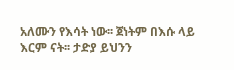አለሙን የእሳት ነው፡፡ ጀነትም በእሱ ላይ እርም ናት፡፡ ታድያ ይህንን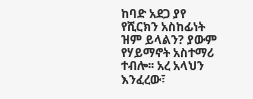ከባድ አደጋ ያየ የሺርክን አስከፊነት ዝም ይላልን? ያውም የሃይማኖት አስተማሪ ተብሎ፡፡ አረ አላህን እንፈረው፣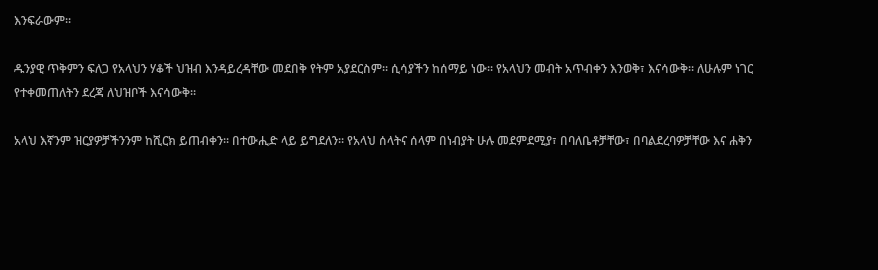እንፍራውም፡፡

ዱንያዊ ጥቅምን ፍለጋ የአላህን ሃቆች ህዝብ እንዳይረዳቸው መደበቅ የትም አያደርስም፡፡ ሲሳያችን ከሰማይ ነው፡፡ የአላህን መብት አጥብቀን እንወቅ፣ እናሳውቅ፡፡ ለሁሉም ነገር የተቀመጠለትን ደረጃ ለህዝቦች እናሳውቅ፡፡

አላህ እኛንም ዝርያዎቻችንንም ከሺርክ ይጠብቀን፡፡ በተውሒድ ላይ ይግደለን፡፡ የአላህ ሰላትና ሰላም በነብያት ሁሉ መደምደሚያ፣ በባለቤቶቻቸው፣ በባልደረባዎቻቸው እና ሐቅን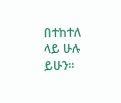በተከተለ ላይ ሁሉ ይሁን፡፡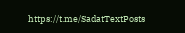https://t.me/SadatTextPosts